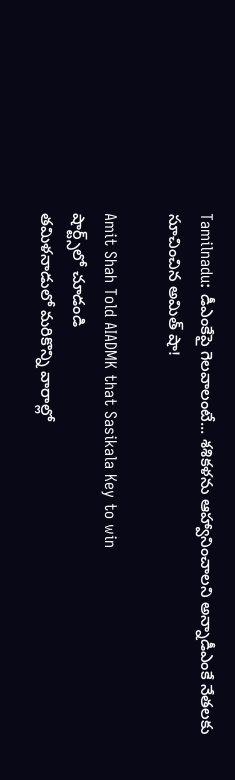Tamilnadu: డీఎంకేపై గెలవాలంటే... శశికళను ఆహ్వానించాలని అన్నాడీఎంకే నేతలకు సూచించిన అమిత్ షా!

Amit Shah Told AIADMK that Sasikala Key to win
షార్ట్స్‌లో చూడండి
తమిళనాడులో మరికొన్ని వారాల్లో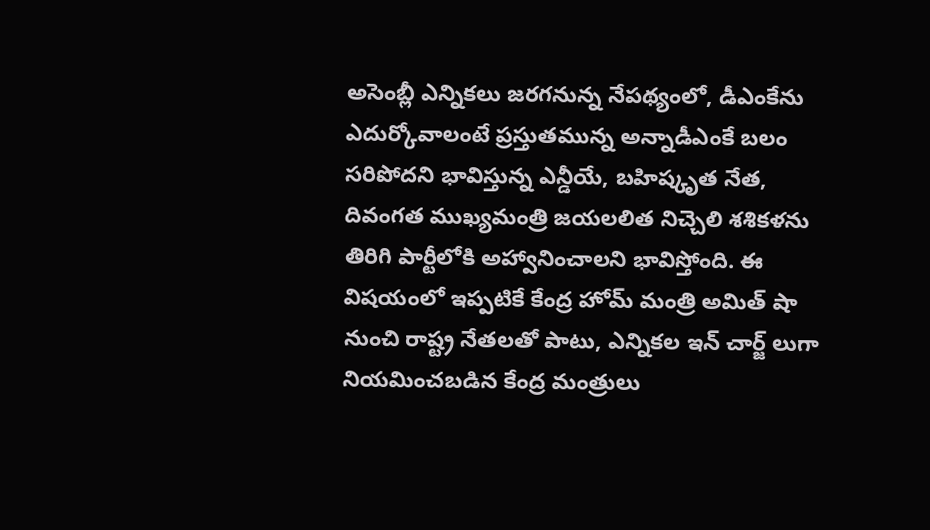అసెంబ్లీ ఎన్నికలు జరగనున్న నేపథ్యంలో, డీఎంకేను ఎదుర్కోవాలంటే ప్రస్తుతమున్న అన్నాడీఎంకే బలం సరిపోదని భావిస్తున్న ఎన్డీయే, బహిష్కృత నేత, దివంగత ముఖ్యమంత్రి జయలలిత నిచ్చెలి శశికళను తిరిగి పార్టీలోకి అహ్వానించాలని భావిస్తోంది. ఈ విషయంలో ఇప్పటికే కేంద్ర హోమ్ మంత్రి అమిత్ షా నుంచి రాష్ట్ర నేతలతో పాటు, ఎన్నికల ఇన్ చార్జ్ లుగా నియమించబడిన కేంద్ర మంత్రులు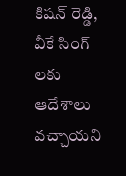కిషన్ రెడ్డి, వీకే సింగ్ లకు ఆదేశాలు వచ్చాయని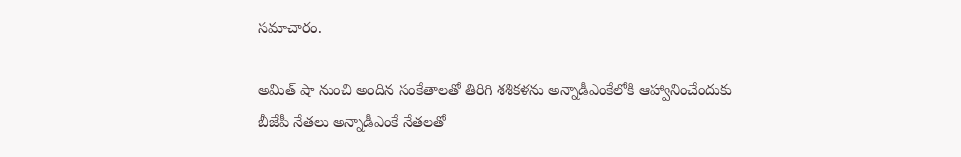సమాచారం.

అమిత్ షా నుంచి అందిన సంకేతాలతో తిరిగి శశికళను అన్నాడీఎంకేలోకి ఆహ్వానించేందుకు బీజేపీ నేతలు అన్నాడీఎంకే నేతలతో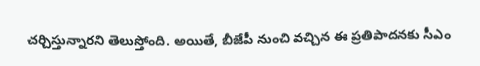చర్చిస్తున్నారని తెలుస్తోంది. అయితే, బీజేపీ నుంచి వచ్చిన ఈ ప్రతిపాదనకు సీఎం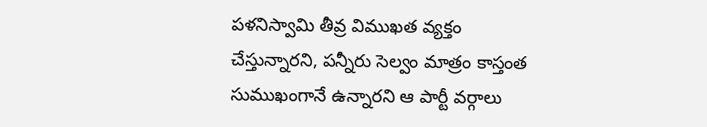పళనిస్వామి తీవ్ర విముఖత వ్యక్తం చేస్తున్నారని, పన్నీరు సెల్వం మాత్రం కాస్తంత సుముఖంగానే ఉన్నారని ఆ పార్టీ వర్గాలు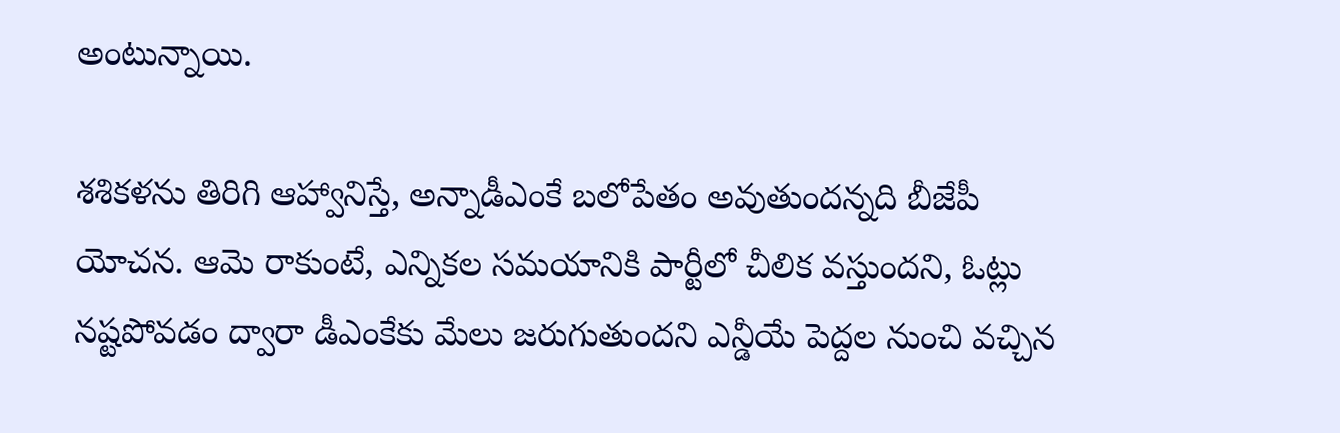అంటున్నాయి.

శశికళను తిరిగి ఆహ్వానిస్తే, అన్నాడీఎంకే బలోపేతం అవుతుందన్నది బీజేపీ యోచన. ఆమె రాకుంటే, ఎన్నికల సమయానికి పార్టీలో చీలిక వస్తుందని, ఓట్లు నష్టపోవడం ద్వారా డీఎంకేకు మేలు జరుగుతుందని ఎన్డీయే పెద్దల నుంచి వచ్చిన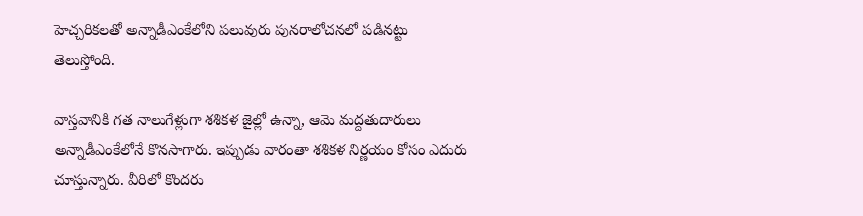హెచ్చరికలతో అన్నాడీఎంకేలోని పలువురు పునరాలోచనలో పడినట్టు తెలుస్తోంది.

వాస్తవానికి గత నాలుగేళ్లుగా శశికళ జైల్లో ఉన్నా, ఆమె మద్దతుదారులు అన్నాడీఎంకేలోనే కొనసాగారు. ఇప్పుడు వారంతా శశికళ నిర్ణయం కోసం ఎదురు చూస్తున్నారు. వీరిలో కొందరు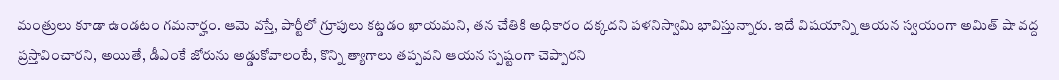మంత్రులు కూడా ఉండటం గమనార్హం. ఆమె వస్తే, పార్టీలో గ్రూపులు కట్డడం ఖాయమని, తన చేతికి అధికారం దక్కదని పళనిస్వామి భావిస్తున్నారు. ఇదే విషయాన్ని ఆయన స్వయంగా అమిత్ షా వద్ద ప్రస్తావించారని, అయితే, డీఎంకే జోరును అడ్డుకోవాలంటే, కొన్ని త్యాగాలు తప్పవని ఆయన స్పష్టంగా చెప్పారని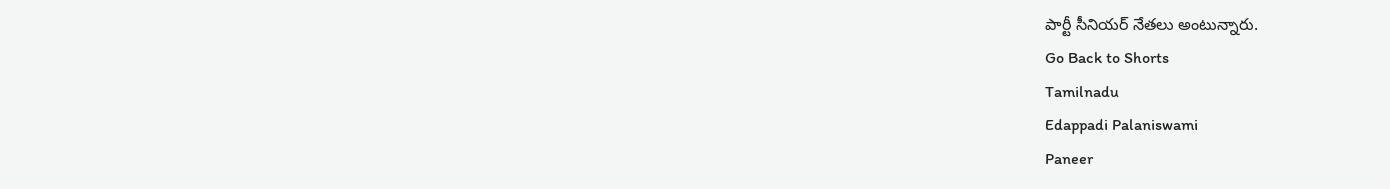పార్టీ సీనియర్ నేతలు అంటున్నారు.
Go Back to Shorts
Tamilnadu
Edappadi Palaniswami
Paneer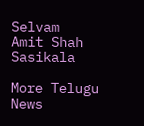Selvam
Amit Shah
Sasikala

More Telugu News